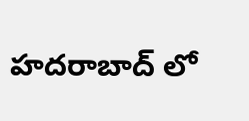హదరాబాద్ లో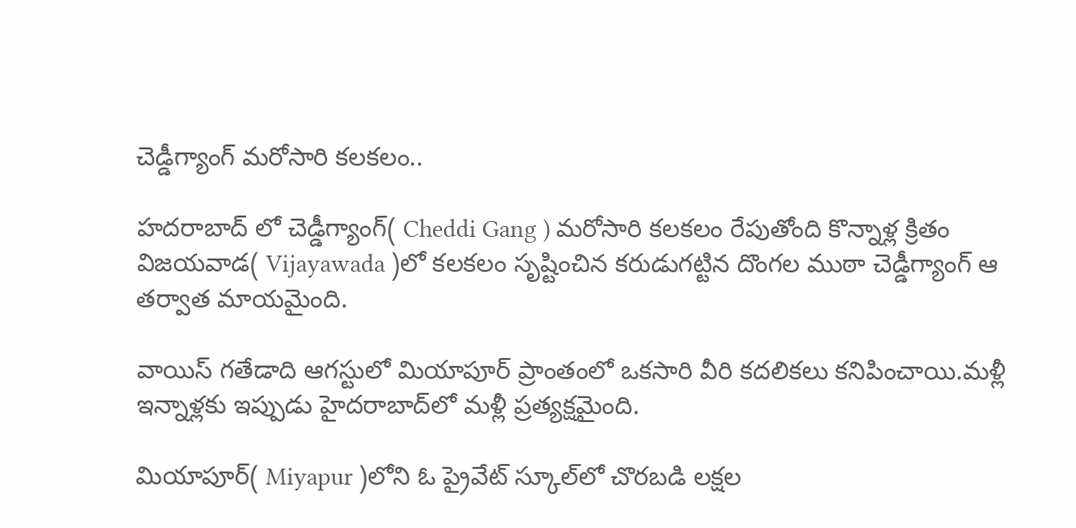చెడ్డీగ్యాంగ్ మరోసారి కలకలం..

హదరాబాద్ లో చెడ్డీగ్యాంగ్( Cheddi Gang ) మరోసారి కలకలం రేపుతోంది కొన్నాళ్ల క్రితం విజయవాడ( Vijayawada )లో కలకలం సృష్టించిన కరుడుగట్టిన దొంగల ముఠా చెడ్డీగ్యాంగ్ ఆ తర్వాత మాయమైంది.

వాయిస్ గతేడాది ఆగస్టులో మియాపూర్ ప్రాంతంలో ఒకసారి వీరి కదలికలు కనిపించాయి.మళ్లీ ఇన్నాళ్లకు ఇప్పుడు హైదరాబాద్‌లో మళ్లీ ప్రత్యక్షమైంది.

మియాపూర్‌( Miyapur )లోని ఓ ప్రైవేట్ స్కూల్‌లో చొరబడి లక్షల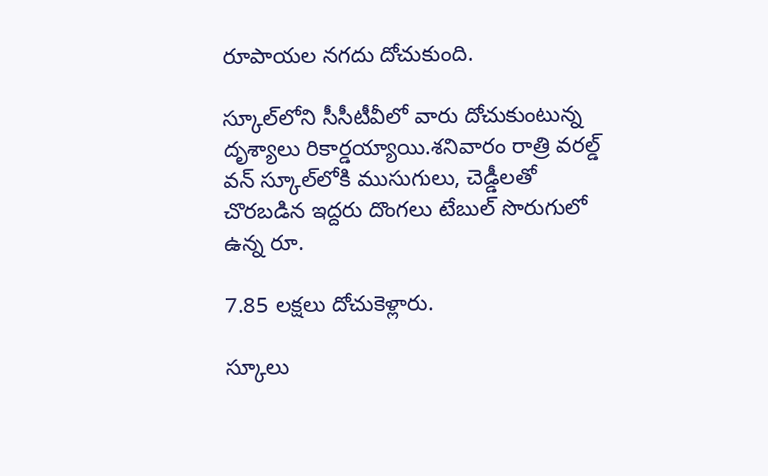రూపాయల నగదు దోచుకుంది.

స్కూల్‌లోని సీసీటీవీలో వారు దోచుకుంటున్న దృశ్యాలు రికార్డయ్యాయి.శనివారం రాత్రి వరల్డ్ వన్ స్కూల్‌లోకి ముసుగులు, చెడ్డీలతో చొరబడిన ఇద్దరు దొంగలు టేబుల్ సొరుగులో ఉన్న రూ.

7.85 లక్షలు దోచుకెళ్లారు.

స్కూలు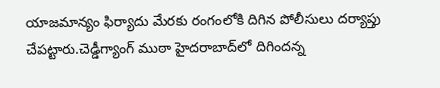యాజమాన్యం ఫిర్యాదు మేరకు రంగంలోకి దిగిన పోలీసులు దర్యాప్తు చేపట్టారు.చెడ్డీగ్యాంగ్ ముఠా హైదరాబాద్‌లో దిగిందన్న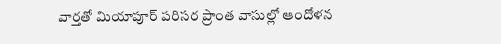వార్తతో మియాపూర్ పరిసర ప్రాంత వాసుల్లో ఆందోళన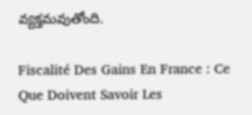వ్యక్తమవుతోంది.

Fiscalité Des Gains En France : Ce Que Doivent Savoir Les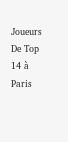Joueurs De Top 14 à Paris